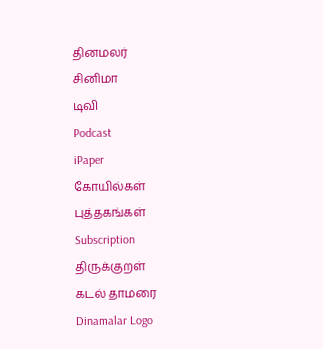தினமலர்
சினிமா
டிவி
Podcast
iPaper
கோயில்கள்
புத்தகங்கள்
Subscription
திருக்குறள்
கடல் தாமரை
Dinamalar Logo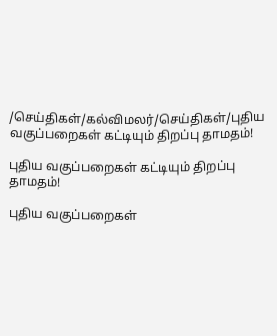/செய்திகள்/கல்விமலர்/செய்திகள்/புதிய வகுப்பறைகள் கட்டியும் திறப்பு தாமதம்!

புதிய வகுப்பறைகள் கட்டியும் திறப்பு தாமதம்!

புதிய வகுப்பறைகள்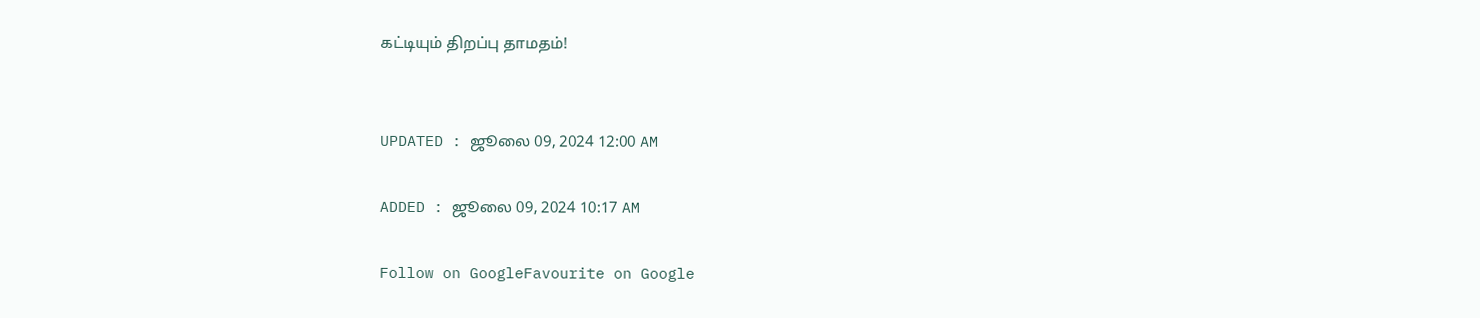கட்டியும் திறப்பு தாமதம்!


UPDATED : ஜூலை 09, 2024 12:00 AM

ADDED : ஜூலை 09, 2024 10:17 AM

Follow on GoogleFavourite on Google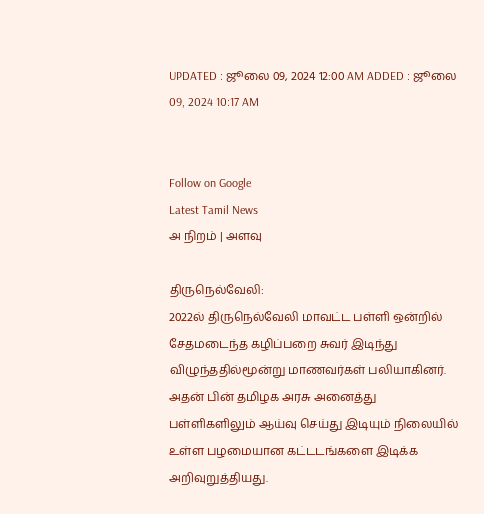UPDATED : ஜூலை 09, 2024 12:00 AM ADDED : ஜூலை 09, 2024 10:17 AM


Follow on Google
Latest Tamil News
அ நிறம் | அளவு

திருநெல்வேலி:
2022ல் திருநெல்வேலி மாவட்ட பள்ளி ஒன்றில் சேதமடைந்த கழிப்பறை சுவர் இடிந்து விழுந்ததில்மூன்று மாணவர்கள் பலியாகினர். அதன் பின் தமிழக அரசு அனைத்து பள்ளிகளிலும் ஆய்வு செய்து இடியும் நிலையில் உள்ள பழமையான கட்டடங்களை இடிக்க அறிவுறுத்தியது.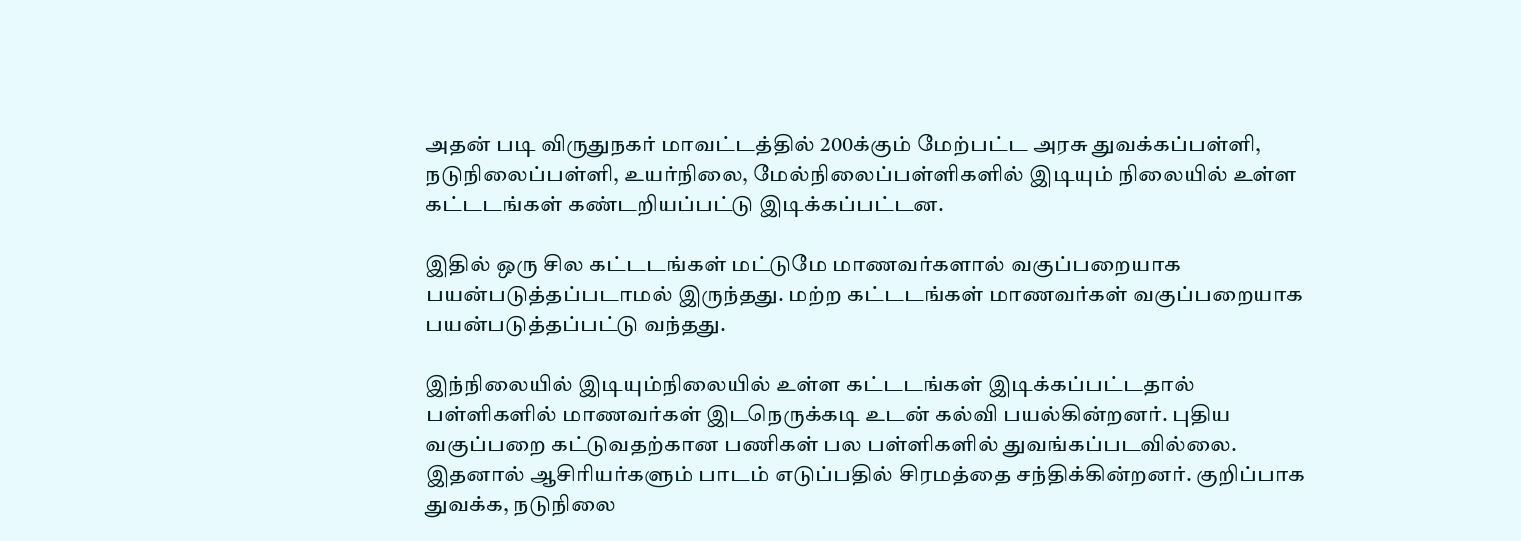அதன் படி விருதுநகர் மாவட்டத்தில் 200க்கும் மேற்பட்ட அரசு துவக்கப்பள்ளி, நடுநிலைப்பள்ளி, உயர்நிலை, மேல்நிலைப்பள்ளிகளில் இடியும் நிலையில் உள்ள கட்டடங்கள் கண்டறியப்பட்டு இடிக்கப்பட்டன.

இதில் ஒரு சில கட்டடங்கள் மட்டுமே மாணவர்களால் வகுப்பறையாக பயன்படுத்தப்படாமல் இருந்தது. மற்ற கட்டடங்கள் மாணவர்கள் வகுப்பறையாக பயன்படுத்தப்பட்டு வந்தது.

இந்நிலையில் இடியும்நிலையில் உள்ள கட்டடங்கள் இடிக்கப்பட்டதால் பள்ளிகளில் மாணவர்கள் இடநெருக்கடி உடன் கல்வி பயல்கின்றனர். புதிய வகுப்பறை கட்டுவதற்கான பணிகள் பல பள்ளிகளில் துவங்கப்படவில்லை. இதனால் ஆசிரியர்களும் பாடம் எடுப்பதில் சிரமத்தை சந்திக்கின்றனர். குறிப்பாக துவக்க, நடுநிலை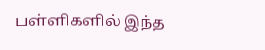பள்ளிகளில் இந்த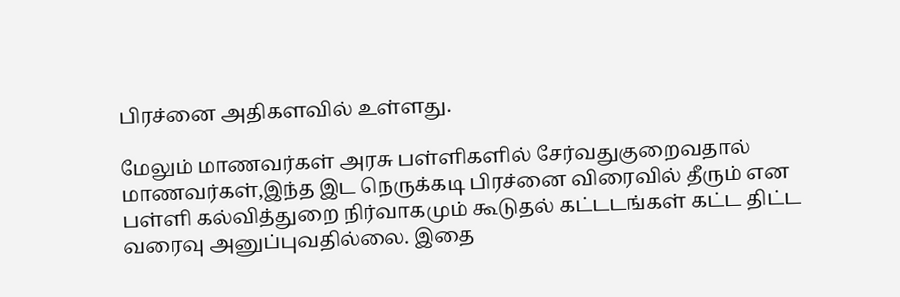பிரச்னை அதிகளவில் உள்ளது.

மேலும் மாணவர்கள் அரசு பள்ளிகளில் சேர்வதுகுறைவதால் மாணவர்கள்,இந்த இட நெருக்கடி பிரச்னை விரைவில் தீரும் என பள்ளி கல்வித்துறை நிர்வாகமும் கூடுதல் கட்டடங்கள் கட்ட திட்ட வரைவு அனுப்புவதில்லை. இதை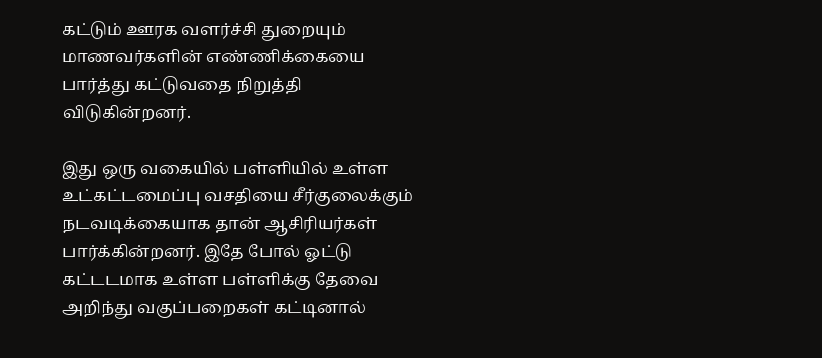கட்டும் ஊரக வளர்ச்சி துறையும் மாணவர்களின் எண்ணிக்கையை பார்த்து கட்டுவதை நிறுத்தி விடுகின்றனர்.

இது ஒரு வகையில் பள்ளியில் உள்ள உட்கட்டமைப்பு வசதியை சீர்குலைக்கும் நடவடிக்கையாக தான் ஆசிரியர்கள் பார்க்கின்றனர். இதே போல் ஓட்டு கட்டடமாக உள்ள பள்ளிக்கு தேவை அறிந்து வகுப்பறைகள் கட்டினால்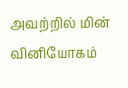அவற்றில் மின் வினியோகம்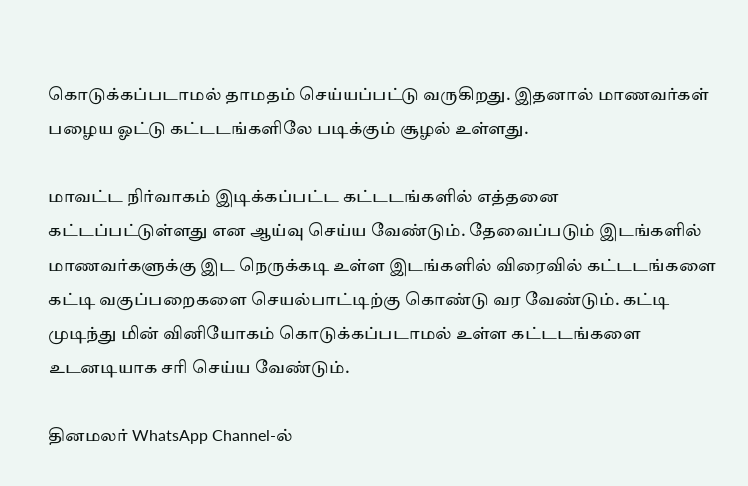கொடுக்கப்படாமல் தாமதம் செய்யப்பட்டு வருகிறது. இதனால் மாணவர்கள் பழைய ஓட்டு கட்டடங்களிலே படிக்கும் சூழல் உள்ளது.

மாவட்ட நிர்வாகம் இடிக்கப்பட்ட கட்டடங்களில் எத்தனை கட்டப்பட்டுள்ளது என ஆய்வு செய்ய வேண்டும். தேவைப்படும் இடங்களில் மாணவர்களுக்கு இட நெருக்கடி உள்ள இடங்களில் விரைவில் கட்டடங்களை கட்டி வகுப்பறைகளை செயல்பாட்டிற்கு கொண்டு வர வேண்டும். கட்டி முடிந்து மின் வினியோகம் கொடுக்கப்படாமல் உள்ள கட்டடங்களை உடனடியாக சரி செய்ய வேண்டும்.

தினமலர் WhatsApp Channel-ல்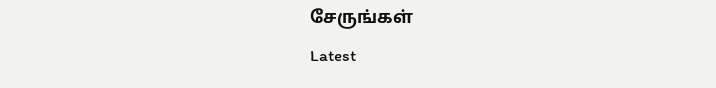சேருங்கள்
Latest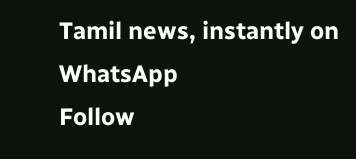Tamil news, instantly on WhatsApp
Follow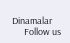Dinamalar
      Follow us